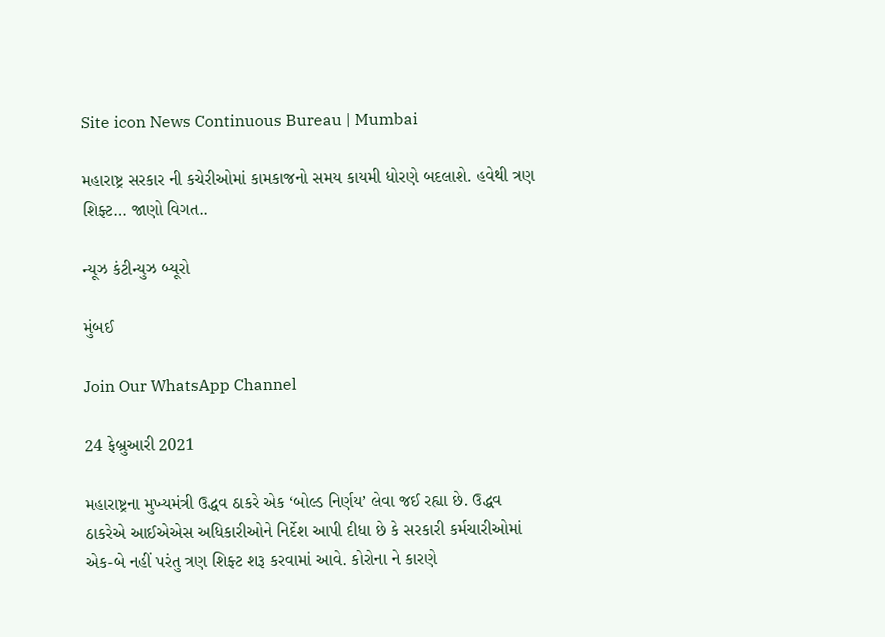Site icon News Continuous Bureau | Mumbai

મહારાષ્ટ્ર સરકાર ની કચેરીઓમાં કામકાજનો સમય કાયમી ધોરણે બદલાશે. હવેથી ત્રણ શિફ્ટ… જાણો વિગત..

ન્યૂઝ કંટીન્યુઝ બ્યૂરો

મુંબઈ

Join Our WhatsApp Channel

24 ફેબ્રુઆરી 2021

મહારાષ્ટ્રના મુખ્યમંત્રી ઉદ્ધવ ઠાકરે એક ‘બોલ્ડ નિર્ણય’ લેવા જઈ રહ્યા છે. ઉદ્ધવ ઠાકરેએ આઈએએસ અધિકારીઓને નિર્દેશ આપી દીધા છે કે સરકારી કર્મચારીઓમાં એક-બે નહીં પરંતુ ત્રણ શિફ્ટ શરૂ કરવામાં આવે. કોરોના ને કારણે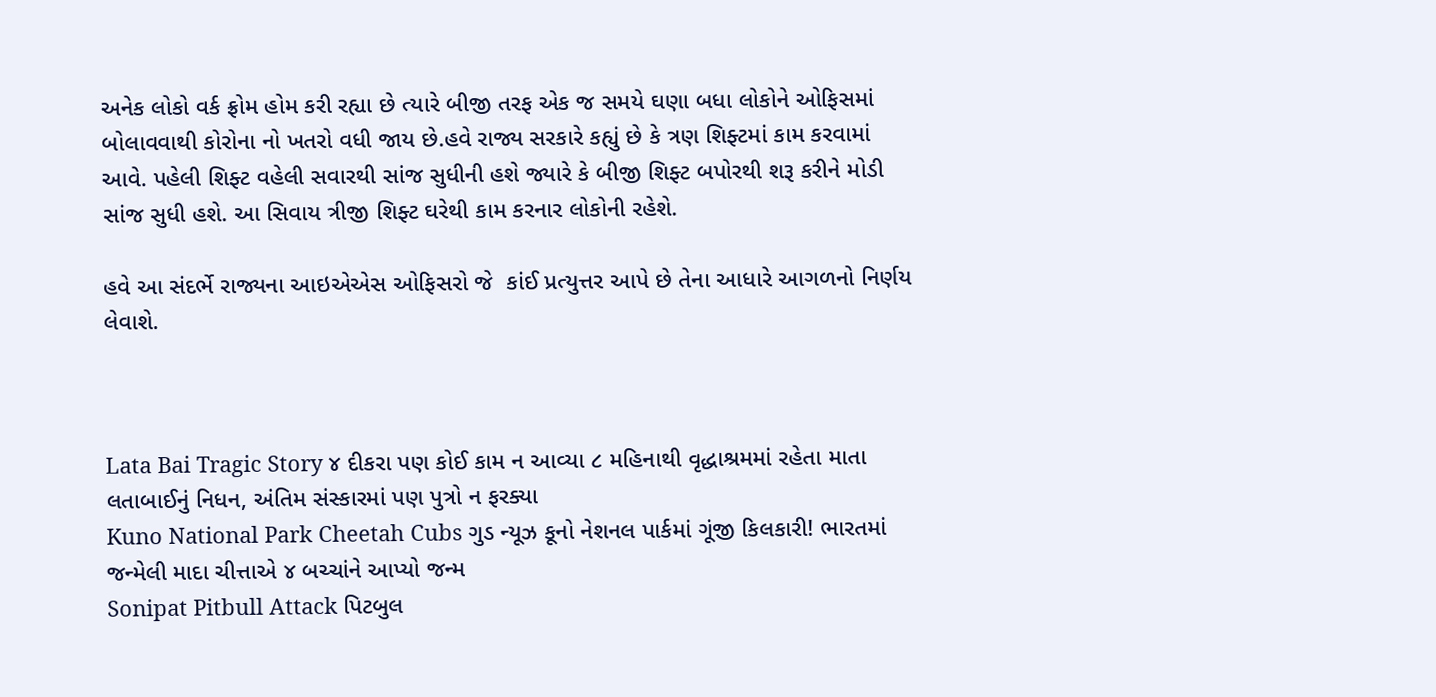અનેક લોકો વર્ક ફ્રોમ હોમ કરી રહ્યા છે ત્યારે બીજી તરફ એક જ સમયે ઘણા બધા લોકોને ઓફિસમાં બોલાવવાથી કોરોના નો ખતરો વધી જાય છે.હવે રાજ્ય સરકારે કહ્યું છે કે ત્રણ શિફ્ટમાં કામ કરવામાં આવે. પહેલી શિફ્ટ વહેલી સવારથી સાંજ સુધીની હશે જ્યારે કે બીજી શિફ્ટ બપોરથી શરૂ કરીને મોડી સાંજ સુધી હશે. આ સિવાય ત્રીજી શિફ્ટ ઘરેથી કામ કરનાર લોકોની રહેશે.

હવે આ સંદર્ભે રાજ્યના આઇએએસ ઓફિસરો જે  કાંઈ પ્રત્યુત્તર આપે છે તેના આધારે આગળનો નિર્ણય લેવાશે.



Lata Bai Tragic Story ૪ દીકરા પણ કોઈ કામ ન આવ્યા ૮ મહિનાથી વૃદ્ધાશ્રમમાં રહેતા માતા લતાબાઈનું નિધન, અંતિમ સંસ્કારમાં પણ પુત્રો ન ફરક્યા
Kuno National Park Cheetah Cubs ગુડ ન્યૂઝ કૂનો નેશનલ પાર્કમાં ગૂંજી કિલકારી! ભારતમાં જન્મેલી માદા ચીત્તાએ ૪ બચ્ચાંને આપ્યો જન્મ
Sonipat Pitbull Attack પિટબુલ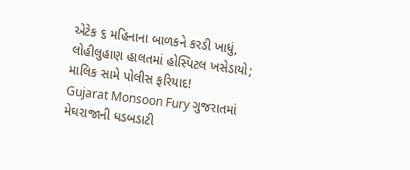એટેક ૬ મહિનાના બાળકને કરડી ખાધું, લોહીલુહાણ હાલતમાં હોસ્પિટલ ખસેડાયો; માલિક સામે પોલીસ ફરિયાદ!
Gujarat Monsoon Fury ગુજરાતમાં મેઘરાજાની ધડબડાટી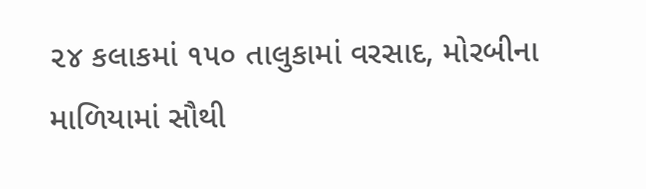૨૪ કલાકમાં ૧૫૦ તાલુકામાં વરસાદ, મોરબીના માળિયામાં સૌથી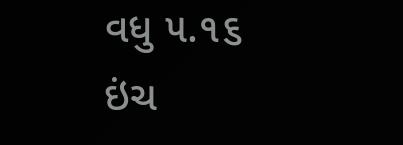વધુ ૫.૧૬ ઇંચ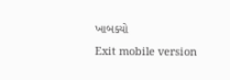ખાબક્યો
Exit mobile version